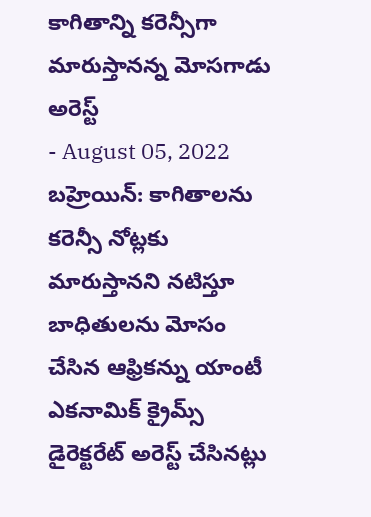కాగితాన్ని కరెన్సీగా మారుస్తానన్న మోసగాడు అరెస్ట్
- August 05, 2022
బహ్రెయిన్: కాగితాలను కరెన్సీ నోట్లకు మారుస్తానని నటిస్తూ బాధితులను మోసం చేసిన ఆఫ్రికన్ను యాంటీ ఎకనామిక్ క్రైమ్స్ డైరెక్టరేట్ అరెస్ట్ చేసినట్లు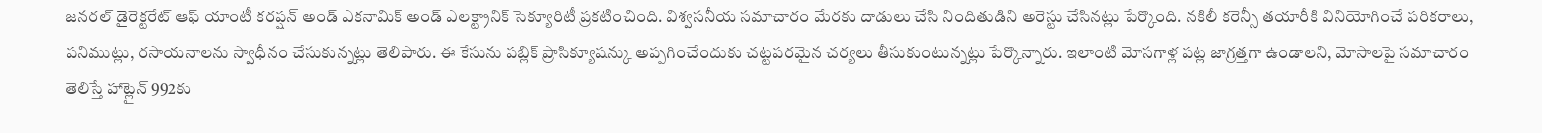జనరల్ డైరెక్టరేట్ ఆఫ్ యాంటీ కరప్షన్ అండ్ ఎకనామిక్ అండ్ ఎలక్ట్రానిక్ సెక్యూరిటీ ప్రకటించింది. విశ్వసనీయ సమాచారం మేరకు దాడులు చేసి నిందితుడిని అరెస్టు చేసినట్లు పేర్కొంది. నకిలీ కరెన్సీ తయారీకి వినియోగించే పరికరాలు, పనిముట్లు, రసాయనాలను స్వాధీనం చేసుకున్నట్లు తెలిపారు. ఈ కేసును పబ్లిక్ ప్రాసిక్యూషన్కు అప్పగించేందుకు చట్టపరమైన చర్యలు తీసుకుంటున్నట్లు పేర్కొన్నారు. ఇలాంటి మోసగాళ్ల పట్ల జాగ్రత్తగా ఉండాలని, మోసాలపై సమాచారం తెలిస్తే హాట్లైన్ 992కు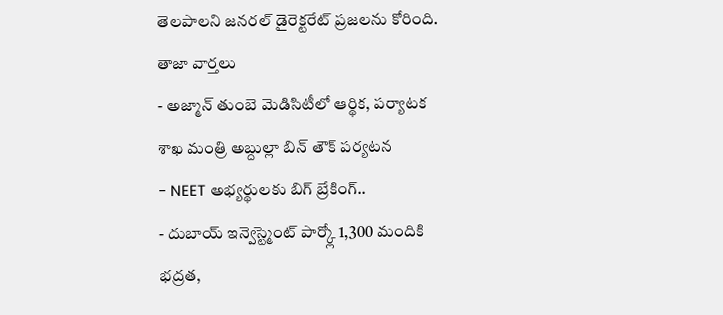తెలపాలని జనరల్ డైరెక్టరేట్ ప్రజలను కోరింది.
తాజా వార్తలు
- అజ్మాన్ తుంబె మెడిసిటీలో ఆర్థిక, పర్యాటక శాఖ మంత్రి అబ్దుల్లా బిన్ తౌక్ పర్యటన
- NEET అభ్యర్థులకు బిగ్ బ్రేకింగ్..
- దుబాయ్ ఇన్వెస్ట్మెంట్ పార్క్లో 1,300 మందికి భద్రత,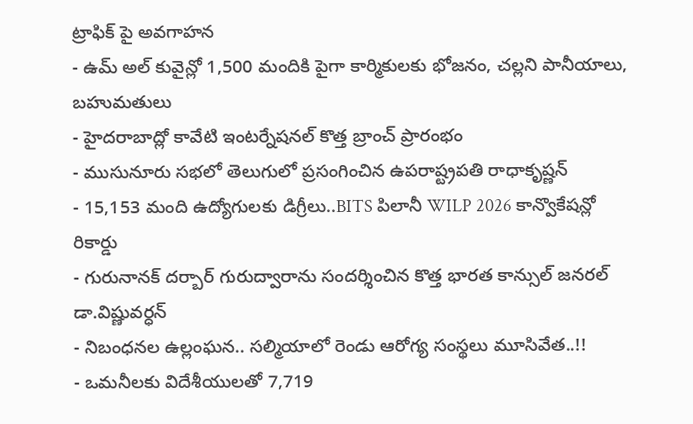ట్రాఫిక్ పై అవగాహన
- ఉమ్ అల్ కువైన్లో 1,500 మందికి పైగా కార్మికులకు భోజనం, చల్లని పానీయాలు, బహుమతులు
- హైదరాబాద్లో కావేటి ఇంటర్నేషనల్ కొత్త బ్రాంచ్ ప్రారంభం
- ముసునూరు సభలో తెలుగులో ప్రసంగించిన ఉపరాష్ట్రపతి రాధాకృష్ణన్
- 15,153 మంది ఉద్యోగులకు డిగ్రీలు..BITS పిలానీ WILP 2026 కాన్వొకేషన్లో రికార్డు
- గురునానక్ దర్బార్ గురుద్వారాను సందర్శించిన కొత్త భారత కాన్సుల్ జనరల్ డా.విష్ణువర్ధన్
- నిబంధనల ఉల్లంఘన.. సల్మియాలో రెండు ఆరోగ్య సంస్థలు మూసివేత..!!
- ఒమనీలకు విదేశీయులతో 7,719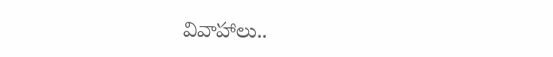వివాహాలు..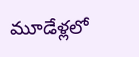మూడేళ్లలో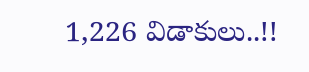1,226 విడాకులు..!!